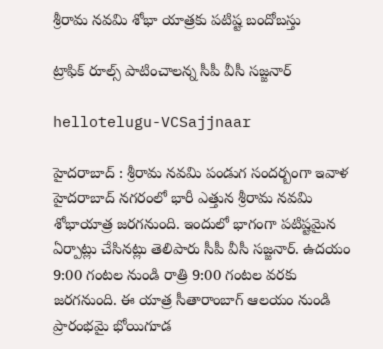శ్రీ‌రామ న‌వ‌మి శోభా యాత్ర‌కు ప‌టిష్ట బందోబ‌స్తు

ట్రాఫిక్ రూల్స్ పాటించాల‌న్న సీపీ వీసీ స‌జ్జ‌నార్

hellotelugu-VCSajjnaar

హైదరాబాద్ : శ్రీ‌రామ న‌వ‌మి పండుగ సంద‌ర్బంగా ఇవాళ హైద‌రాబాద్ న‌గ‌రంలో భారీ ఎత్తున శ్రీ‌రామ న‌వమి శోభాయాత్ర జ‌ర‌గ‌నుంది. ఇందులో భాగంగా ప‌టిష్ట‌మైన ఏర్పాట్లు చేసిన‌ట్లు తెలిపారు సీపీ వీసీ స‌జ్జ‌నార్. ఉదయం 9:00 గంటల నుండి రాత్రి 9:00 గంటల వరకు జరగనుంది. ఈ యాత్ర సీతారాంబాగ్ ఆలయం నుండి ప్రారంభమై భోయిగూడ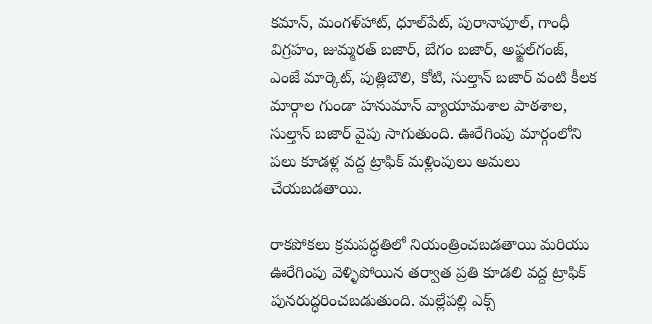కమాన్, మంగళ్‌హాట్, ధూల్‌పేట్, పురానాపూల్, గాంధీ విగ్రహం, జుమ్మరత్ బజార్, బేగం బజార్, అఫ్జల్‌గంజ్, ఎంజే మార్కెట్, పుత్లిబౌలి, కోటి, సుల్తాన్ బజార్ వంటి కీలక మార్గాల గుండా హనుమాన్ వ్యాయామశాల పాఠశాల, సుల్తాన్ బజార్ వైపు సాగుతుంది. ఊరేగింపు మార్గంలోని పలు కూడళ్ల వద్ద ట్రాఫిక్ మళ్లింపులు అమలు చేయబడతాయి.

రాకపోకలు క్రమపద్ధతిలో నియంత్రించబడతాయి మరియు ఊరేగింపు వెళ్ళిపోయిన తర్వాత ప్రతి కూడలి వద్ద ట్రాఫిక్ పునరుద్ధరించబడుతుంది. మల్లేపల్లి ఎక్స్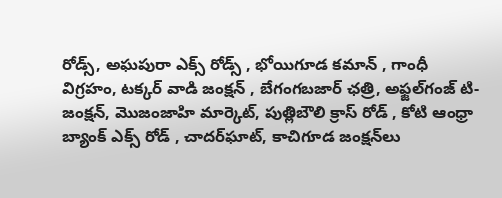రోడ్స్, అఘపురా ఎక్స్ రోడ్స్ , భోయిగూడ కమాన్ , గాంధీ విగ్ర‌హం, ట‌క్క‌ర్ వాడి జంక్ష‌న్ , బేగంగ‌బ‌జార్ ఛ‌త్రి, అఫ్జల్‌గంజ్ టి-జంక్షన్, మొజంజాహి మార్కెట్, పుత్లిబౌలి క్రాస్ రోడ్ , కోటి ఆంధ్రా బ్యాంక్ ఎక్స్ రోడ్ , చాదర్‌ఘాట్‌, కాచిగూడ జంక్షన్‌లు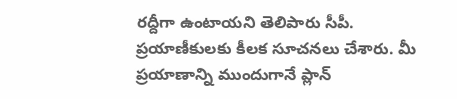ర‌ద్దీగా ఉంటాయ‌ని తెలిపారు సీపీ. ప్ర‌యాణీకుల‌కు కీల‌క సూచ‌న‌లు చేశారు. మీ ప్రయాణాన్ని ముందుగానే ప్లాన్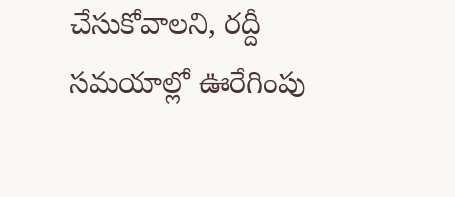చేసుకోవాల‌ని, రద్దీ సమయాల్లో ఊరేగింపు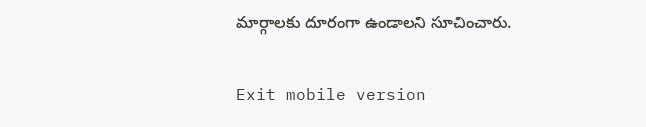మార్గాలకు దూరంగా ఉండాల‌ని సూచించారు.

Exit mobile version